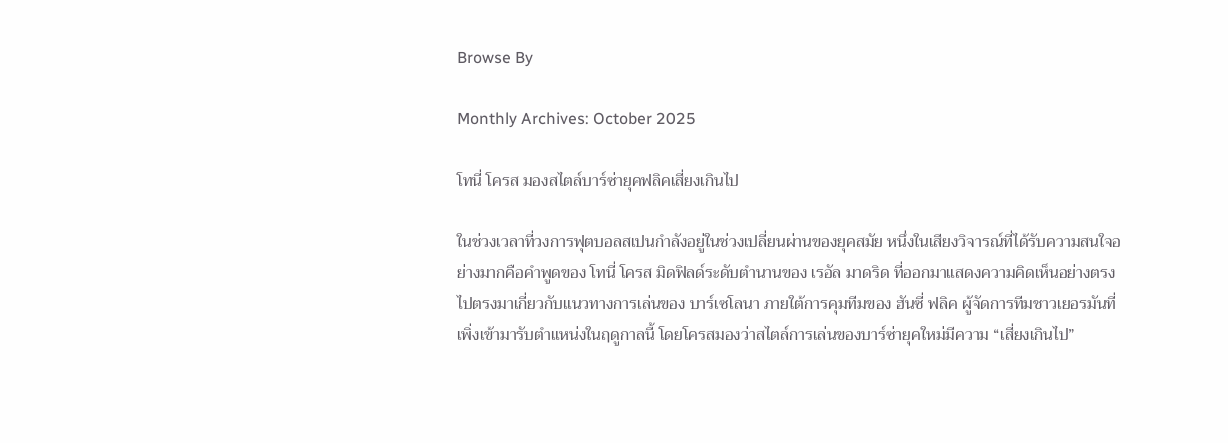Browse By

Monthly Archives: October 2025

โทนี่ โครส มองสไตล์บาร์ซ่ายุคฟลิคเสี่ยงเกินไป

ในช่วงเวลาที่วงการฟุตบอลสเปนกำลังอยู่ในช่วงเปลี่ยนผ่านของยุคสมัย หนึ่งในเสียงวิจารณ์ที่ได้รับความสนใจอย่างมากคือคำพูดของ โทนี่ โครส มิดฟิลด์ระดับตำนานของ เรอัล มาดริด ที่ออกมาแสดงความคิดเห็นอย่างตรงไปตรงมาเกี่ยวกับแนวทางการเล่นของ บาร์เซโลนา ภายใต้การคุมทีมของ ฮันซี่ ฟลิค ผู้จัดการทีมชาวเยอรมันที่เพิ่งเข้ามารับตำแหน่งในฤดูกาลนี้ โดยโครสมองว่าสไตล์การเล่นของบาร์ซ่ายุคใหม่มีความ “เสี่ยงเกินไป”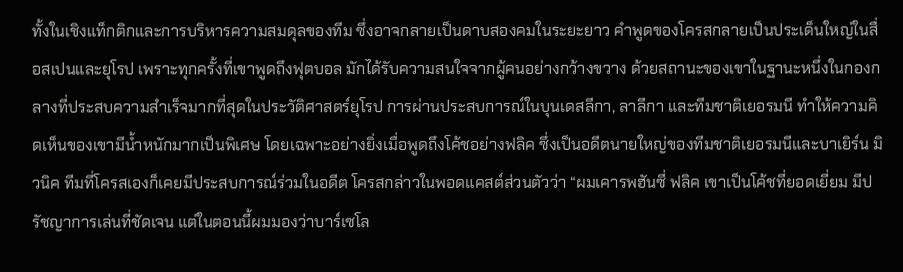ทั้งในเชิงแท็กติกและการบริหารความสมดุลของทีม ซึ่งอาจกลายเป็นดาบสองคมในระยะยาว คำพูดของโครสกลายเป็นประเด็นใหญ่ในสื่อสเปนและยุโรป เพราะทุกครั้งที่เขาพูดถึงฟุตบอล มักได้รับความสนใจจากผู้คนอย่างกว้างขวาง ด้วยสถานะของเขาในฐานะหนึ่งในกองกลางที่ประสบความสำเร็จมากที่สุดในประวัติศาสตร์ยุโรป การผ่านประสบการณ์ในบุนเดสลีกา, ลาลีกา และทีมชาติเยอรมนี ทำให้ความคิดเห็นของเขามีน้ำหนักมากเป็นพิเศษ โดยเฉพาะอย่างยิ่งเมื่อพูดถึงโค้ชอย่างฟลิค ซึ่งเป็นอดีตนายใหญ่ของทีมชาติเยอรมนีและบาเยิร์น มิวนิค ทีมที่โครสเองก็เคยมีประสบการณ์ร่วมในอดีต โครสกล่าวในพอดแคสต์ส่วนตัวว่า “ผมเคารพฮันซี่ ฟลิค เขาเป็นโค้ชที่ยอดเยี่ยม มีปรัชญาการเล่นที่ชัดเจน แต่ในตอนนี้ผมมองว่าบาร์เซโล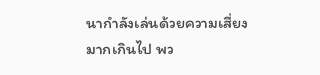นากำลังเล่นด้วยความเสี่ยงมากเกินไป พว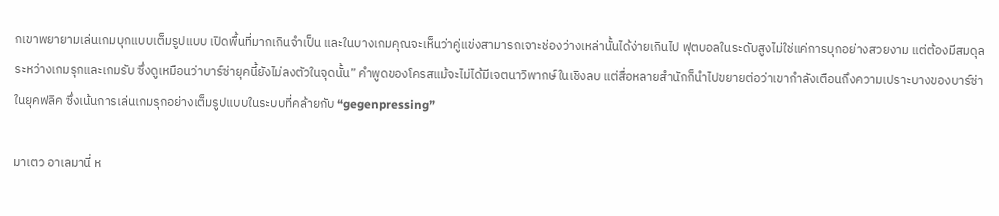กเขาพยายามเล่นเกมบุกแบบเต็มรูปแบบ เปิดพื้นที่มากเกินจำเป็น และในบางเกมคุณจะเห็นว่าคู่แข่งสามารถเจาะช่องว่างเหล่านั้นได้ง่ายเกินไป ฟุตบอลในระดับสูงไม่ใช่แค่การบุกอย่างสวยงาม แต่ต้องมีสมดุลระหว่างเกมรุกและเกมรับ ซึ่งดูเหมือนว่าบาร์ซ่ายุคนี้ยังไม่ลงตัวในจุดนั้น” คำพูดของโครสแม้จะไม่ได้มีเจตนาวิพากษ์ในเชิงลบ แต่สื่อหลายสำนักก็นำไปขยายต่อว่าเขากำลังเตือนถึงความเปราะบางของบาร์ซ่าในยุคฟลิค ซึ่งเน้นการเล่นเกมรุกอย่างเต็มรูปแบบในระบบที่คล้ายกับ “gegenpressing”

มาเตว อาเลมานี่ ห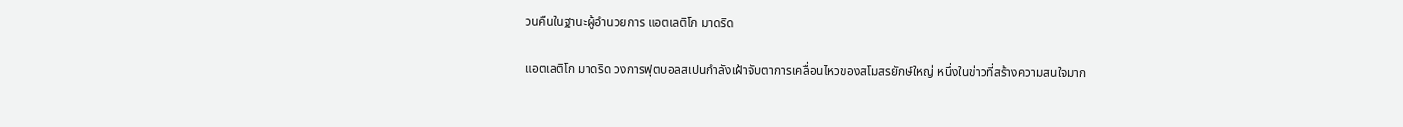วนคืนในฐานะผู้อำนวยการ แอตเลติโก มาดริด

แอตเลติโก มาดริด วงการฟุตบอลสเปนกำลังเฝ้าจับตาการเคลื่อนไหวของสโมสรยักษ์ใหญ่ หนึ่งในข่าวที่สร้างความสนใจมาก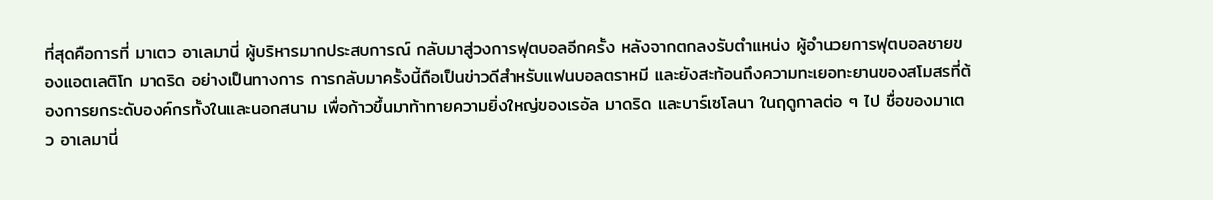ที่สุดคือการที่ มาเตว อาเลมานี่ ผู้บริหารมากประสบการณ์ กลับมาสู่วงการฟุตบอลอีกครั้ง หลังจากตกลงรับตำแหน่ง ผู้อำนวยการฟุตบอลชายของแอตเลติโก มาดริด อย่างเป็นทางการ การกลับมาครั้งนี้ถือเป็นข่าวดีสำหรับแฟนบอลตราหมี และยังสะท้อนถึงความทะเยอทะยานของสโมสรที่ต้องการยกระดับองค์กรทั้งในและนอกสนาม เพื่อก้าวขึ้นมาท้าทายความยิ่งใหญ่ของเรอัล มาดริด และบาร์เซโลนา ในฤดูกาลต่อ ๆ ไป ชื่อของมาเตว อาเลมานี่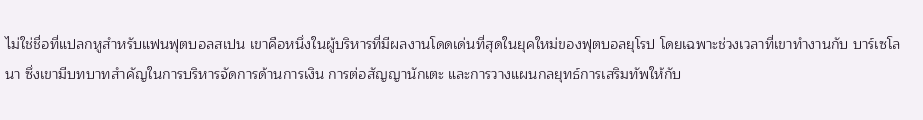ไม่ใช่ชื่อที่แปลกหูสำหรับแฟนฟุตบอลสเปน เขาคือหนึ่งในผู้บริหารที่มีผลงานโดดเด่นที่สุดในยุคใหม่ของฟุตบอลยุโรป โดยเฉพาะช่วงเวลาที่เขาทำงานกับ บาร์เซโลนา ซึ่งเขามีบทบาทสำคัญในการบริหารจัดการด้านการเงิน การต่อสัญญานักเตะ และการวางแผนกลยุทธ์การเสริมทัพให้กับ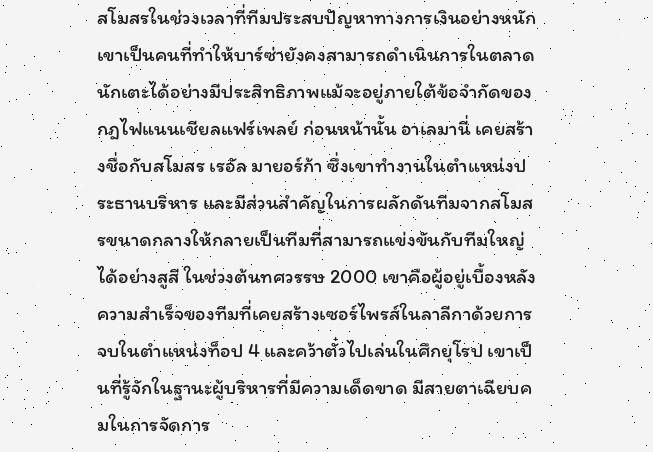สโมสรในช่วงเวลาที่ทีมประสบปัญหาทางการเงินอย่างหนัก เขาเป็นคนที่ทำให้บาร์ซ่ายังคงสามารถดำเนินการในตลาดนักเตะได้อย่างมีประสิทธิภาพแม้จะอยู่ภายใต้ข้อจำกัดของกฎไฟแนนเชียลแฟร์เพลย์ ก่อนหน้านั้น อาเลมานี่ เคยสร้างชื่อกับสโมสร เรอัล มายอร์ก้า ซึ่งเขาทำงานในตำแหน่งประธานบริหาร และมีส่วนสำคัญในการผลักดันทีมจากสโมสรขนาดกลางให้กลายเป็นทีมที่สามารถแข่งขันกับทีมใหญ่ได้อย่างสูสี ในช่วงต้นทศวรรษ 2000 เขาคือผู้อยู่เบื้องหลังความสำเร็จของทีมที่เคยสร้างเซอร์ไพรส์ในลาลีกาด้วยการจบในตำแหน่งท็อป 4 และคว้าตั๋วไปเล่นในศึกยุโรป เขาเป็นที่รู้จักในฐานะผู้บริหารที่มีความเด็ดขาด มีสายตาเฉียบคมในการจัดการ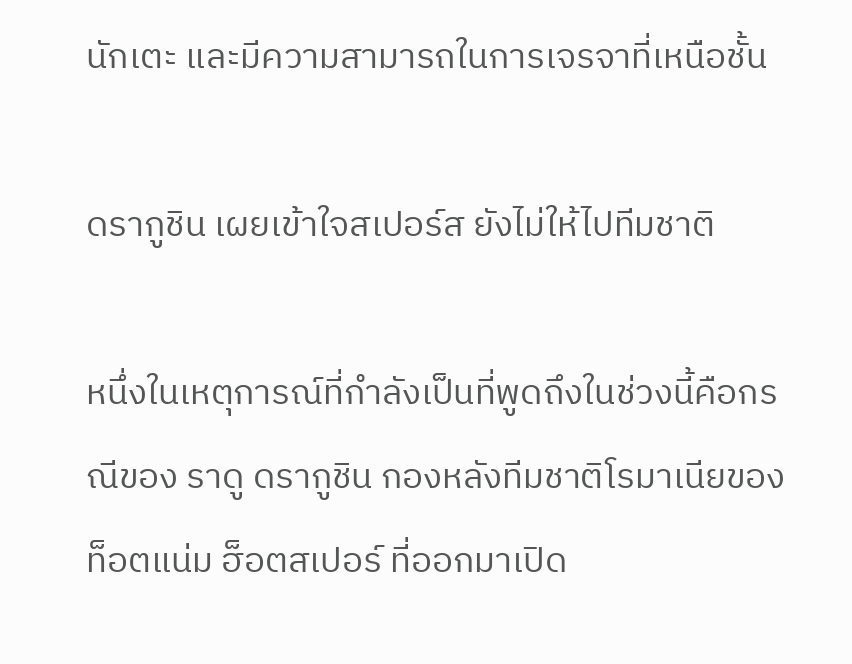นักเตะ และมีความสามารถในการเจรจาที่เหนือชั้น

ดรากูชิน เผยเข้าใจสเปอร์ส ยังไม่ให้ไปทีมชาติ

หนึ่งในเหตุการณ์ที่กำลังเป็นที่พูดถึงในช่วงนี้คือกรณีของ ราดู ดรากูชิน กองหลังทีมชาติโรมาเนียของ ท็อตแน่ม ฮ็อตสเปอร์ ที่ออกมาเปิด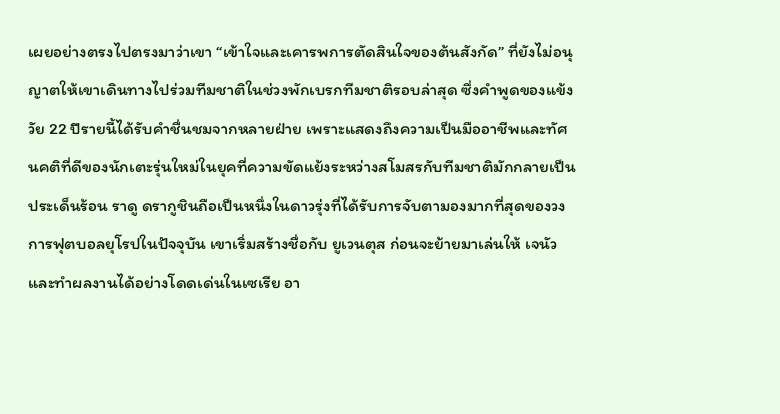เผยอย่างตรงไปตรงมาว่าเขา “เข้าใจและเคารพการตัดสินใจของต้นสังกัด” ที่ยังไม่อนุญาตให้เขาเดินทางไปร่วมทีมชาติในช่วงพักเบรกทีมชาติรอบล่าสุด ซึ่งคำพูดของแข้งวัย 22 ปีรายนี้ได้รับคำชื่นชมจากหลายฝ่าย เพราะแสดงถึงความเป็นมืออาชีพและทัศนคติที่ดีของนักเตะรุ่นใหม่ในยุคที่ความขัดแย้งระหว่างสโมสรกับทีมชาติมักกลายเป็นประเด็นร้อน ราดู ดรากูชินถือเป็นหนึ่งในดาวรุ่งที่ได้รับการจับตามองมากที่สุดของวงการฟุตบอลยุโรปในปัจจุบัน เขาเริ่มสร้างชื่อกับ ยูเวนตุส ก่อนจะย้ายมาเล่นให้ เจนัว และทำผลงานได้อย่างโดดเด่นในเซเรีย อา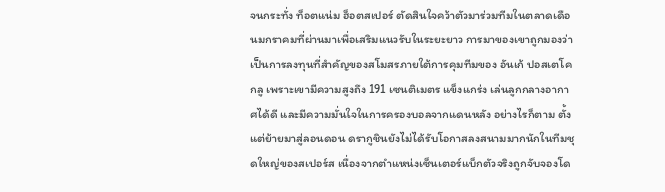จนกระทั่ง ท็อตแน่ม ฮ็อตสเปอร์ ตัดสินใจคว้าตัวมาร่วมทีมในตลาดเดือนมกราคมที่ผ่านมาเพื่อเสริมแนวรับในระยะยาว การมาของเขาถูกมองว่าเป็นการลงทุนที่สำคัญของสโมสรภายใต้การคุมทีมของ อันเก้ ปอสเตโคกลู เพราะเขามีความสูงถึง 191 เซนติเมตร แข็งแกร่ง เล่นลูกกลางอากาศได้ดี และมีความมั่นใจในการครองบอลจากแดนหลัง อย่างไรก็ตาม ตั้งแต่ย้ายมาสู่ลอนดอน ดรากูชินยังไม่ได้รับโอกาสลงสนามมากนักในทีมชุดใหญ่ของสเปอร์ส เนื่องจากตำแหน่งเซ็นเตอร์แบ็กตัวจริงถูกจับจองโด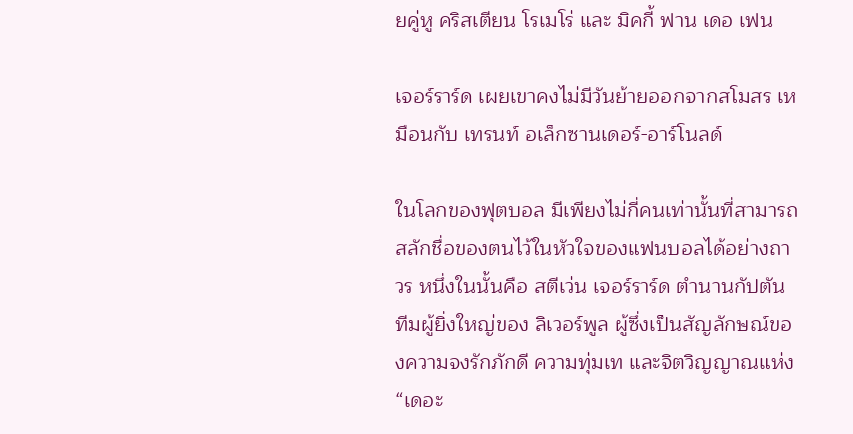ยคู่หู คริสเตียน โรเมโร่ และ มิคกี้ ฟาน เดอ เฟน

เจอร์ราร์ด เผยเขาคงไม่มีวันย้ายออกจากสโมสร เหมือนกับ เทรนท์ อเล็กซานเดอร์-อาร์โนลด์

ในโลกของฟุตบอล มีเพียงไม่กี่คนเท่านั้นที่สามารถสลักชื่อของตนไว้ในหัวใจของแฟนบอลได้อย่างถาวร หนึ่งในนั้นคือ สตีเว่น เจอร์ราร์ด ตำนานกัปตันทีมผู้ยิ่งใหญ่ของ ลิเวอร์พูล ผู้ซึ่งเป็นสัญลักษณ์ของความจงรักภักดี ความทุ่มเท และจิตวิญญาณแห่ง “เดอะ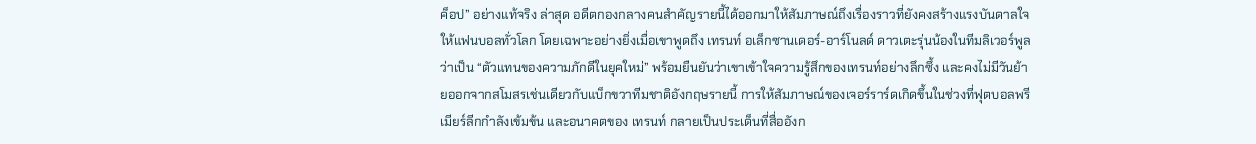ค็อป” อย่างแท้จริง ล่าสุด อดีตกองกลางคนสำคัญรายนี้ได้ออกมาให้สัมภาษณ์ถึงเรื่องราวที่ยังคงสร้างแรงบันดาลใจให้แฟนบอลทั่วโลก โดยเฉพาะอย่างยิ่งเมื่อเขาพูดถึง เทรนท์ อเล็กซานเดอร์-อาร์โนลด์ ดาวเตะรุ่นน้องในทีมลิเวอร์พูลว่าเป็น “ตัวแทนของความภักดีในยุคใหม่” พร้อมยืนยันว่าเขาเข้าใจความรู้สึกของเทรนท์อย่างลึกซึ้ง และคงไม่มีวันย้ายออกจากสโมสรเช่นเดียวกับแบ็กขวาทีมชาติอังกฤษรายนี้ การให้สัมภาษณ์ของเจอร์ราร์ดเกิดขึ้นในช่วงที่ฟุตบอลพรีเมียร์ลีกกำลังเข้มข้น และอนาคตของ เทรนท์ กลายเป็นประเด็นที่สื่ออังก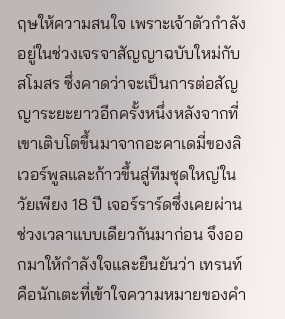ฤษให้ความสนใจ เพราะเจ้าตัวกำลังอยู่ในช่วงเจรจาสัญญาฉบับใหม่กับสโมสร ซึ่งคาดว่าจะเป็นการต่อสัญญาระยะยาวอีกครั้งหนึ่งหลังจากที่เขาเติบโตขึ้นมาจากอะคาเดมี่ของลิเวอร์พูลและก้าวขึ้นสู่ทีมชุดใหญ่ในวัยเพียง 18 ปี เจอร์ราร์ดซึ่งเคยผ่านช่วงเวลาแบบเดียวกันมาก่อน จึงออกมาให้กำลังใจและยืนยันว่า เทรนท์ คือนักเตะที่เข้าใจความหมายของคำ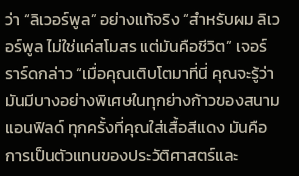ว่า “ลิเวอร์พูล” อย่างแท้จริง “สำหรับผม ลิเวอร์พูล ไม่ใช่แค่สโมสร แต่มันคือชีวิต” เจอร์ราร์ดกล่าว “เมื่อคุณเติบโตมาที่นี่ คุณจะรู้ว่ามันมีบางอย่างพิเศษในทุกย่างก้าวของสนามแอนฟิลด์ ทุกครั้งที่คุณใส่เสื้อสีแดง มันคือการเป็นตัวแทนของประวัติศาสตร์และ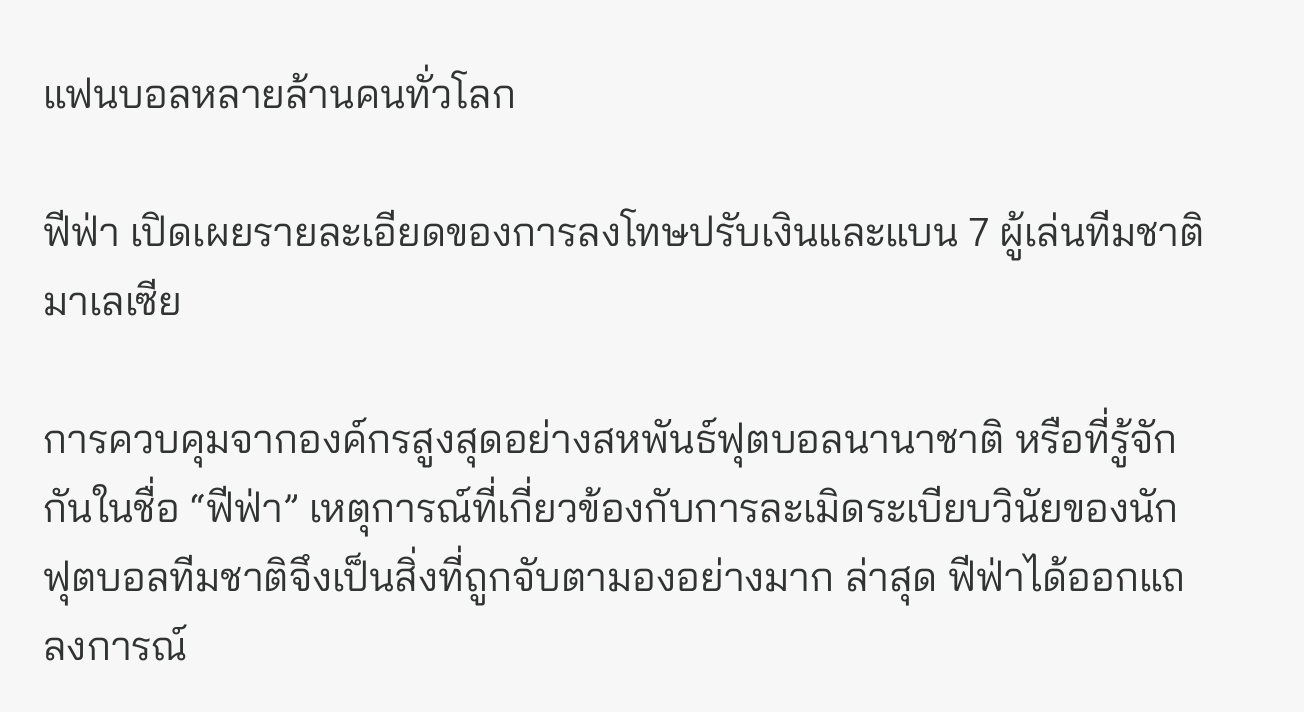แฟนบอลหลายล้านคนทั่วโลก

ฟีฟ่า เปิดเผยรายละเอียดของการลงโทษปรับเงินและแบน 7 ผู้เล่นทีมชาติมาเลเซีย

การควบคุมจากองค์กรสูงสุดอย่างสหพันธ์ฟุตบอลนานาชาติ หรือที่รู้จักกันในชื่อ “ฟีฟ่า” เหตุการณ์ที่เกี่ยวข้องกับการละเมิดระเบียบวินัยของนักฟุตบอลทีมชาติจึงเป็นสิ่งที่ถูกจับตามองอย่างมาก ล่าสุด ฟีฟ่าได้ออกแถลงการณ์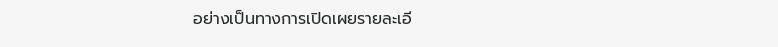อย่างเป็นทางการเปิดเผยรายละเอี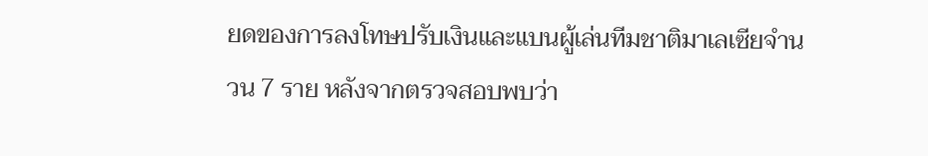ยดของการลงโทษปรับเงินและแบนผู้เล่นทีมชาติมาเลเซียจำนวน 7 ราย หลังจากตรวจสอบพบว่า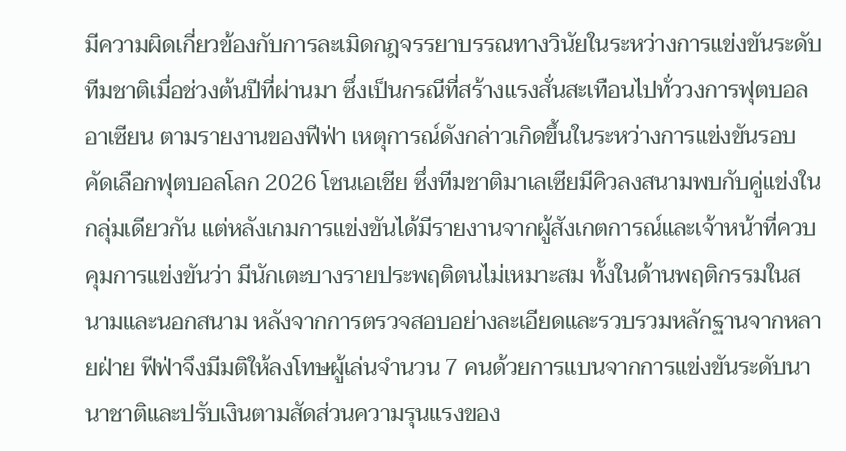มีความผิดเกี่ยวข้องกับการละเมิดกฎจรรยาบรรณทางวินัยในระหว่างการแข่งขันระดับทีมชาติเมื่อช่วงต้นปีที่ผ่านมา ซึ่งเป็นกรณีที่สร้างแรงสั่นสะเทือนไปทั่ววงการฟุตบอลอาเซียน ตามรายงานของฟีฟ่า เหตุการณ์ดังกล่าวเกิดขึ้นในระหว่างการแข่งขันรอบคัดเลือกฟุตบอลโลก 2026 โซนเอเชีย ซึ่งทีมชาติมาเลเซียมีคิวลงสนามพบกับคู่แข่งในกลุ่มเดียวกัน แต่หลังเกมการแข่งขันได้มีรายงานจากผู้สังเกตการณ์และเจ้าหน้าที่ควบคุมการแข่งขันว่า มีนักเตะบางรายประพฤติตนไม่เหมาะสม ทั้งในด้านพฤติกรรมในสนามและนอกสนาม หลังจากการตรวจสอบอย่างละเอียดและรวบรวมหลักฐานจากหลายฝ่าย ฟีฟ่าจึงมีมติให้ลงโทษผู้เล่นจำนวน 7 คนด้วยการแบนจากการแข่งขันระดับนานาชาติและปรับเงินตามสัดส่วนความรุนแรงของ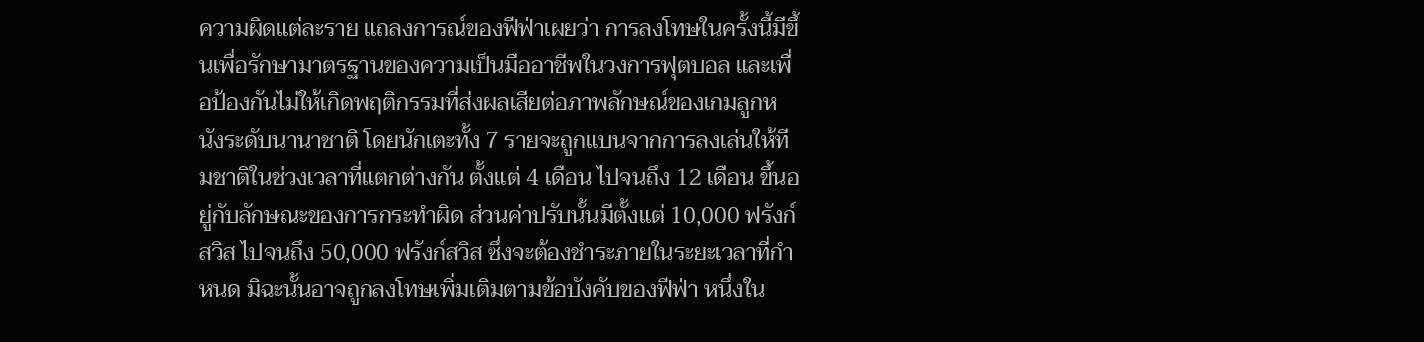ความผิดแต่ละราย แถลงการณ์ของฟีฟ่าเผยว่า การลงโทษในครั้งนี้มีขึ้นเพื่อรักษามาตรฐานของความเป็นมืออาชีพในวงการฟุตบอล และเพื่อป้องกันไม่ให้เกิดพฤติกรรมที่ส่งผลเสียต่อภาพลักษณ์ของเกมลูกหนังระดับนานาชาติ โดยนักเตะทั้ง 7 รายจะถูกแบนจากการลงเล่นให้ทีมชาติในช่วงเวลาที่แตกต่างกัน ตั้งแต่ 4 เดือน ไปจนถึง 12 เดือน ขึ้นอยู่กับลักษณะของการกระทำผิด ส่วนค่าปรับนั้นมีตั้งแต่ 10,000 ฟรังก์สวิส ไปจนถึง 50,000 ฟรังก์สวิส ซึ่งจะต้องชำระภายในระยะเวลาที่กำหนด มิฉะนั้นอาจถูกลงโทษเพิ่มเติมตามข้อบังคับของฟีฟ่า หนึ่งใน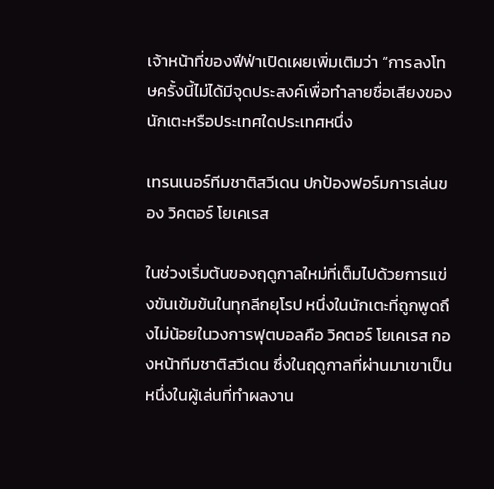เจ้าหน้าที่ของฟีฟ่าเปิดเผยเพิ่มเติมว่า “การลงโทษครั้งนี้ไม่ได้มีจุดประสงค์เพื่อทำลายชื่อเสียงของนักเตะหรือประเทศใดประเทศหนึ่ง

เทรนเนอร์ทีมชาติสวีเดน ปกป้องฟอร์มการเล่นของ วิคตอร์ โยเคเรส

ในช่วงเริ่มต้นของฤดูกาลใหม่ที่เต็มไปด้วยการแข่งขันเข้มข้นในทุกลีกยุโรป หนึ่งในนักเตะที่ถูกพูดถึงไม่น้อยในวงการฟุตบอลคือ วิคตอร์ โยเคเรส กองหน้าทีมชาติสวีเดน ซึ่งในฤดูกาลที่ผ่านมาเขาเป็นหนึ่งในผู้เล่นที่ทำผลงาน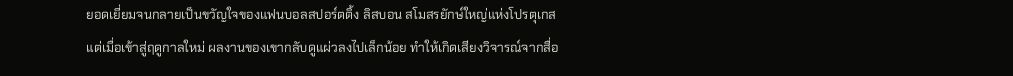ยอดเยี่ยมจนกลายเป็นขวัญใจของแฟนบอลสปอร์ตติ้ง ลิสบอน สโมสรยักษ์ใหญ่แห่งโปรตุเกส แต่เมื่อเข้าสู่ฤดูกาลใหม่ ผลงานของเขากลับดูแผ่วลงไปเล็กน้อย ทำให้เกิดเสียงวิจารณ์จากสื่อ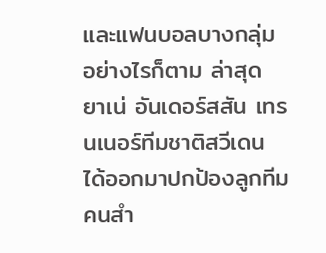และแฟนบอลบางกลุ่ม อย่างไรก็ตาม ล่าสุด ยาเน่ อันเดอร์สสัน เทรนเนอร์ทีมชาติสวีเดน ได้ออกมาปกป้องลูกทีมคนสำ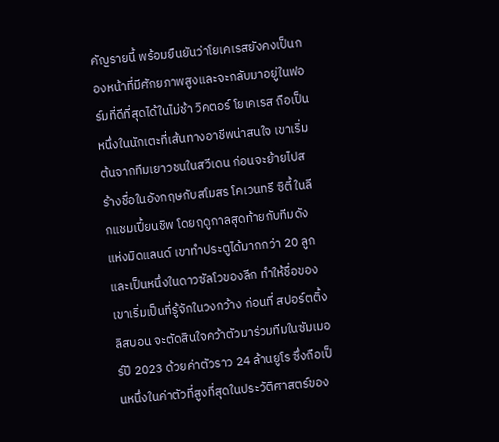คัญรายนี้ พร้อมยืนยันว่าโยเคเรสยังคงเป็นกองหน้าที่มีศักยภาพสูงและจะกลับมาอยู่ในฟอร์มที่ดีที่สุดได้ในไม่ช้า วิคตอร์ โยเคเรส ถือเป็นหนึ่งในนักเตะที่เส้นทางอาชีพน่าสนใจ เขาเริ่มต้นจากทีมเยาวชนในสวีเดน ก่อนจะย้ายไปสร้างชื่อในอังกฤษกับสโมสร โคเวนทรี ซิตี้ ในลีกแชมเปี้ยนชิพ โดยฤดูกาลสุดท้ายกับทีมดังแห่งมิดแลนด์ เขาทำประตูได้มากกว่า 20 ลูก และเป็นหนึ่งในดาวซัลโวของลีก ทำให้ชื่อของเขาเริ่มเป็นที่รู้จักในวงกว้าง ก่อนที่ สปอร์ตติ้ง ลิสบอน จะตัดสินใจคว้าตัวมาร่วมทีมในซัมเมอร์ปี 2023 ด้วยค่าตัวราว 24 ล้านยูโร ซึ่งถือเป็นหนึ่งในค่าตัวที่สูงที่สุดในประวัติศาสตร์ของ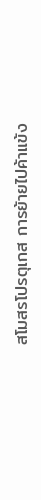สโมสรโปรตุเกส การย้ายไปค้าแข้ง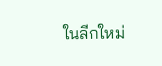ในลีกใหม่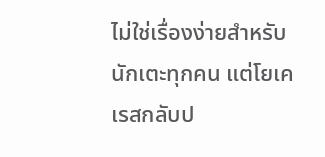ไม่ใช่เรื่องง่ายสำหรับนักเตะทุกคน แต่โยเคเรสกลับป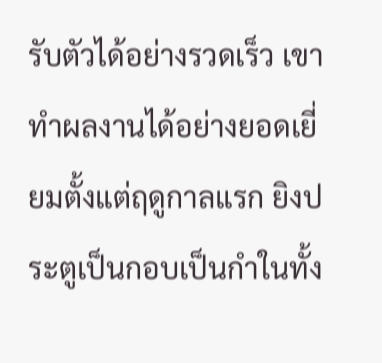รับตัวได้อย่างรวดเร็ว เขาทำผลงานได้อย่างยอดเยี่ยมตั้งแต่ฤดูกาลแรก ยิงประตูเป็นกอบเป็นกำในทั้ง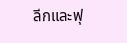ลีกและฟุ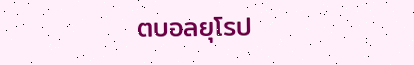ตบอลยุโรป